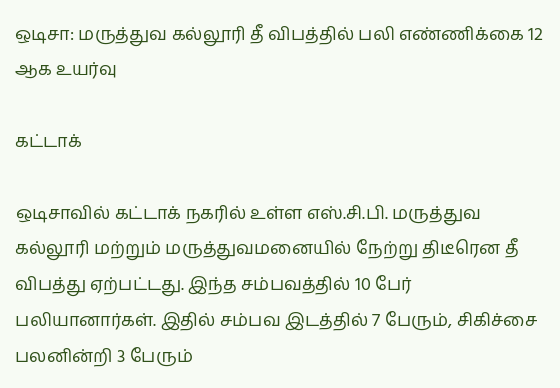ஒடிசா: மருத்துவ கல்லூரி தீ விபத்தில் பலி எண்ணிக்கை 12 ஆக உயர்வு

கட்டாக்

ஒடிசாவில் கட்டாக் நகரில் உள்ள எஸ்.சி.பி. மருத்துவ கல்லூரி மற்றும் மருத்துவமனையில் நேற்று திடீரென தீ விபத்து ஏற்பட்டது. இந்த சம்பவத்தில் 10 பேர் பலியானார்கள். இதில் சம்பவ இடத்தில் 7 பேரும், சிகிச்சை பலனின்றி 3 பேரும்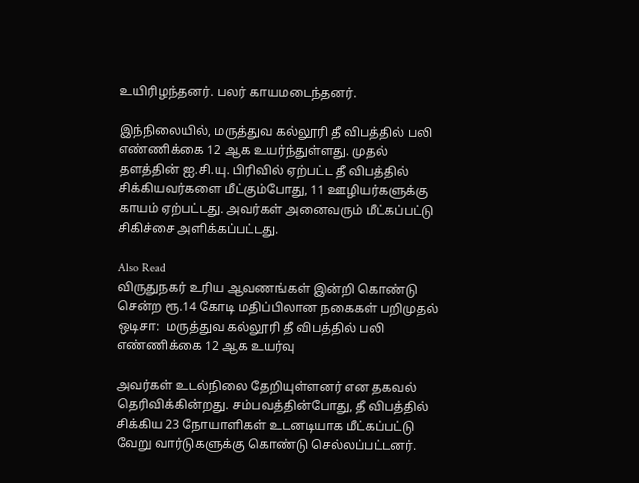உயிரிழந்தனர். பலர் காயமடைந்தனர்.

இந்நிலையில், மருத்துவ கல்லூரி தீ விபத்தில் பலி எண்ணிக்கை 12 ஆக உயர்ந்துள்ளது. முதல் தளத்தின் ஐ.சி.யு. பிரிவில் ஏற்பட்ட தீ விபத்தில் சிக்கியவர்களை மீட்கும்போது, 11 ஊழியர்களுக்கு காயம் ஏற்பட்டது. அவர்கள் அனைவரும் மீட்கப்பட்டு சிகிச்சை அளிக்கப்பட்டது.

Also Read
விருதுநகர் உரிய ஆவணங்கள் இன்றி கொண்டு சென்ற ரூ.14 கோடி மதிப்பிலான நகைகள் பறிமுதல்
ஒடிசா:  மருத்துவ கல்லூரி தீ விபத்தில் பலி எண்ணிக்கை 12 ஆக உயர்வு

அவர்கள் உடல்நிலை தேறியுள்ளனர் என தகவல் தெரிவிக்கின்றது. சம்பவத்தின்போது, தீ விபத்தில் சிக்கிய 23 நோயாளிகள் உடனடியாக மீட்கப்பட்டு வேறு வார்டுகளுக்கு கொண்டு செல்லப்பட்டனர்.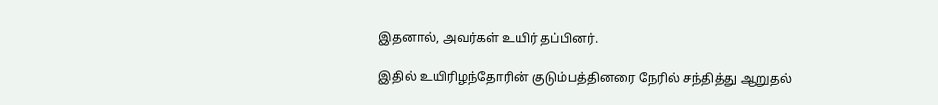இதனால், அவர்கள் உயிர் தப்பினர்.

இதில் உயிரிழந்தோரின் குடும்பத்தினரை நேரில் சந்தித்து ஆறுதல்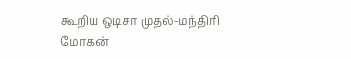கூறிய ஒடிசா முதல்-மந்திரி மோகன்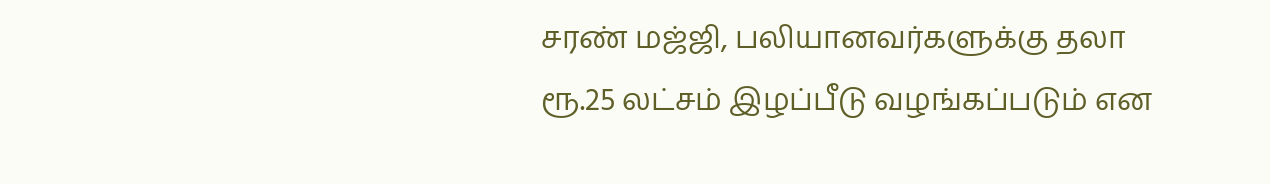சரண் மஜ்ஜி, பலியானவர்களுக்கு தலா ரூ.25 லட்சம் இழப்பீடு வழங்கப்படும் என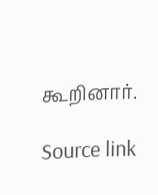கூறினார்.

Source link